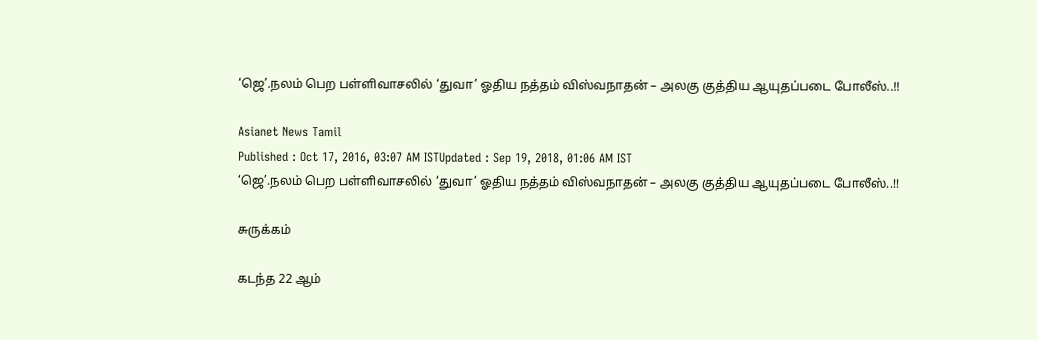‘ஜெ’.நலம் பெற பள்ளிவாசலில் ‘துவா’ ஓதிய நத்தம் விஸ்வநாதன் – அலகு குத்திய ஆயுதப்படை போலீஸ்..!!

Asianet News Tamil
Published : Oct 17, 2016, 03:07 AM ISTUpdated : Sep 19, 2018, 01:06 AM IST
‘ஜெ’.நலம் பெற பள்ளிவாசலில் ‘துவா’ ஓதிய நத்தம் விஸ்வநாதன் – அலகு குத்திய ஆயுதப்படை போலீஸ்..!!

சுருக்கம்

கடந்த 22 ஆம்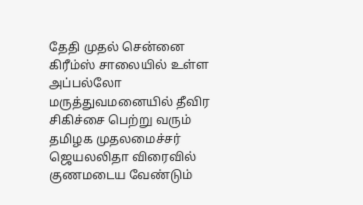தேதி முதல் சென்னை கிரீம்ஸ் சாலையில் உள்ள அப்பல்லோ மருத்துவமனையில் தீவிர சிகிச்சை பெற்று வரும் தமிழக முதலமைச்சர்  ஜெயலலிதா விரைவில் குணமடைய வேண்டும்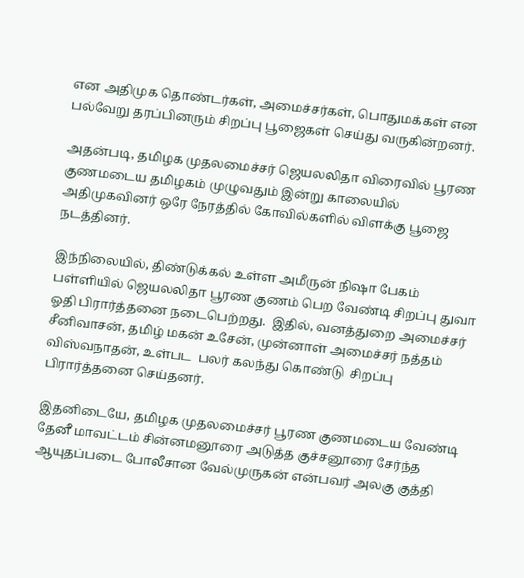என அதிமுக தொண்டர்கள், அமைச்சர்கள், பொதுமக்கள் என பல்வேறு தரப்பினரும் சிறப்பு பூஜைகள் செய்து வருகின்றனர்.

அதன்படி, தமிழக முதலமைச்சர் ஜெயலலிதா விரைவில் பூரண குணமடைய தமிழகம் முழுவதும் இன்று காலையில் அதிமுகவினர் ஒரே நேரத்தில் கோவில்களில் விளக்கு பூஜை நடத்தினர்.

இந்நிலையில், திண்டுக்கல் உள்ள அமீருன் நிஷா பேகம் பள்ளியில் ஜெயலலிதா பூரண குணம் பெற வேண்டி சிறப்பு துவா ஓதி பிரார்த்தனை நடைபெற்றது.  இதில், வனத்துறை அமைச்சர் சீனிவாசன், தமிழ் மகன் உசேன், முன்னாள் அமைச்சர் நத்தம் விஸ்வநாதன், உள்பட  பலர் கலந்து கொண்டு  சிறப்பு பிரார்த்தனை செய்தனர்.

இதனிடையே, தமிழக முதலமைச்சர் பூரண குணமடைய வேண்டி தேனீ மாவட்டம் சின்னமனூரை அடுத்த குச்சனூரை சேர்ந்த ஆயுதப்படை போலீசான வேல்முருகன் என்பவர் அலகு குத்தி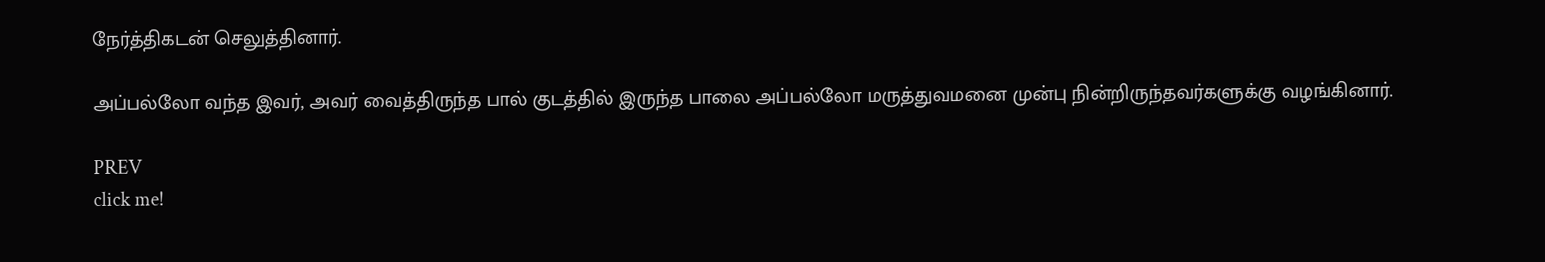நேர்த்திகடன் செலுத்தினார்.

அப்பல்லோ வந்த இவர், அவர் வைத்திருந்த பால் குடத்தில் இருந்த பாலை அப்பல்லோ மருத்துவமனை முன்பு நின்றிருந்தவர்களுக்கு வழங்கினார்.

PREV
click me!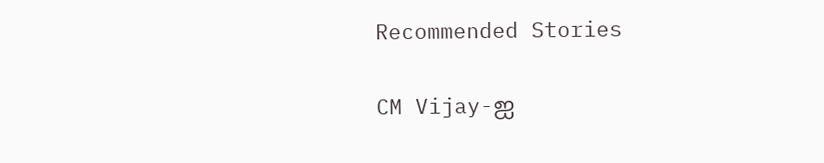Recommended Stories

CM Vijay-ஐ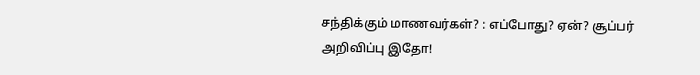சந்திக்கும் மாணவர்கள்? : எப்போது? ஏன்? சூப்பர் அறிவிப்பு இதோ!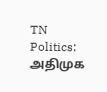TN Politics: அதிமுக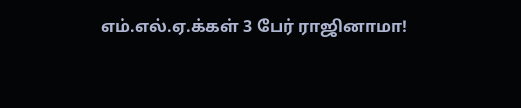எம்.எல்.ஏ.க்கள் 3 பேர் ராஜினாமா!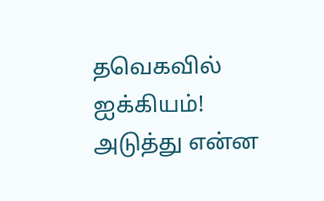தவெகவில் ஐக்கியம்! அடுத்து என்ன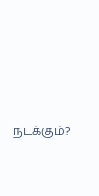நடக்கும்?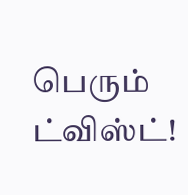பெரும் ட்விஸ்ட்!